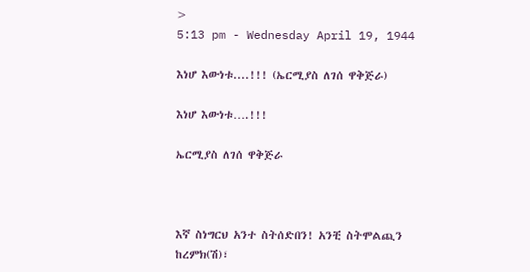>
5:13 pm - Wednesday April 19, 1944

እነሆ እውነቱ....!!! (ኤርሚያስ ለገሰ ዋቅጅራ)

እነሆ እውነቱ….!!!

ኤርሚያስ ለገሰ ዋቅጅራ



እኛ ስነግርህ አንተ ስትሰድበን! አንቺ ስትሞልጪን ከረምክ(ሽ)፣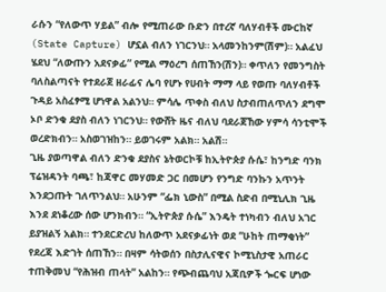ራሱን “የለውጥ ሃይል” ብሎ የሚጠራው ቡድን በተረኛ ባለሃብቶች ሙርከኛ (State Capture) ሆኗል ብለን ነገርንህ። አላመንከንም(ሽም)። አልፈህ ሄደህ “ለውጡን አደናቃፊ” የሚል ማዕረግ ሰጠኸን(ሽን)። ቀጥለን የመንግስት ባለስልጣናት የተደራጀ ዘራፊና ሌባ የሆኑ የሀብት ማማ ላይ የወጡ ባለሃብቶች ጉዳይ አስፈፃሚ ሆነዋል አልንህ። ምሳሌ ጥቀስ ብለህ ስታብጠለጥለን ደግሞ ኦቦ ድንቁ ደያስ ብለን ነገርንህ። የውሸት ዜና ብለህ ባደራጀኸው ሃምሳ ሳንቲሞች ወረድክብን። አስወገዝከን። ይወገሩም አልክ። አልሽ።
ጊዜ ያወጣዋል ብለን ድንቁ ደያስና ኔትወርኮቹ ከኢትዮጵያ ሱሴ፣ ከንግድ ባንክ ፕሬዝዳንት ባጫ፣ ከጃዋር መሃመድ ጋር በመሆን የንግድ ባንኩን አጥንት እንደጋጡት ገለጥንልህ። አሁንም “ፌክ ኒውስ” በሚል ስድብ በሚኒሊክ ጊዜ እንደ ደነቆረው ሰው ሆንክብን። “ኢትዮጵያ ሱሴ” እንዴት ተነካብን ብለህ አገር ይያዝልኝ አልክ። ተንደርድረህ ከለውጥ አደናቃፊነት ወደ “ሁከት ጠማቂነት” የደረጃ እድገት ሰጠኸን። በዛም ሳትወሰን በስታሊናዊና ኮሚኒስታዊ አጠራር ተጠቅመህ “የሕዝብ ጠላት” አልከን። የጭብጨባህ አጃቢዎች ጐርፍ ሆነው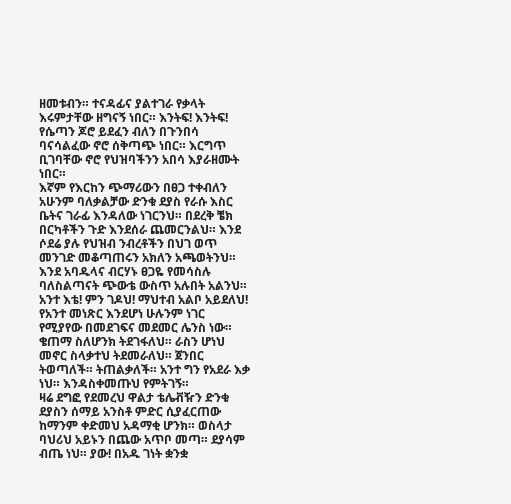ዘመቱብን። ተናዳፊና ያልተገራ የቃላት እሩምታቸው ዘግናኝ ነበር። እንትፍ! እንትፍ! የሴጣን ጆሮ ይደፈን ብለን በጉንበሳ ባናሳልፈው ኖሮ ሰቅጣጭ ነበር። እርግጥ ቢገባቸው ኖሮ የህዝባችንን አበሳ እያራዘሙት ነበር።
እኛም የእርከን ጭማሪውን በፀጋ ተቀብለን አሁንም ባለቃልቻው ድንቁ ደያስ የራሱ እስር ቤትና ገራፊ እንዳለው ነገርንህ። በደረቅ ቼክ በርካቶችን ጉድ እንደሰራ ጨመርንልህ። እንደ ሶደሬ ያሉ የህዝብ ንብረቶችን በህገ ወጥ መንገድ መቆጣጠሩን አክለን አጫወትንህ። እንደ አባዱላና ብርሃኑ ፀጋዬ የመሳስሉ ባለስልጣናት ጭውቴ ውስጥ አሉበት አልንህ። አንተ እቴ! ምን ገዶህ! ማህተብ አልቦ አይደለህ! የአንተ መነጽር እንደሆነ ሁሉንም ነገር የሚያየው በመደገፍና መደመር ሌንስ ነው። ቄጠማ ስለሆንክ ትደገፋለህ። ራስን ሆነህ መኖር ስላቃተህ ትደመራለህ። ጀንበር ትወጣለች። ትጠልቃለች። አንተ ግን የአደራ እቃ ነህ። እንዳስቀመጡህ የምትገኝ።
ዛሬ ደግፎ የደመረህ ዋልታ ቴሌቭዥን ድንቁ ደያስን ሰማይ አንስቶ ምድር ሲያፈርጠው ከማንም ቀድመህ አዳማቂ ሆንክ። ወስላታ ባህሪህ አይኑን በጨው አጥቦ መጣ። ደያሳም ብጤ ነህ። ያው! በአዱ ገነት ቋንቋ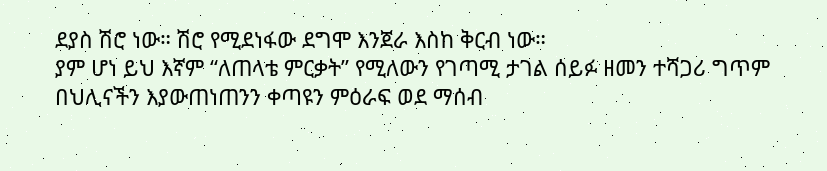ደያስ ሽሮ ነው። ሽሮ የሚደነፋው ደግሞ እንጀራ እስከ ቅርብ ነው።
ያም ሆነ ይህ እኛም “ለጠላቴ ምርቃት” የሚለውን የገጣሚ ታገል ሰይፉ ዘመን ተሻጋሪ ግጥም በህሊናችን እያውጠነጠንን ቀጣዩን ምዕራፍ ወደ ማሰብ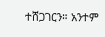ተሸጋገርን። አንተም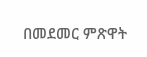በመደመር ምጽዋት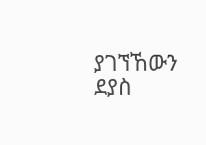ያገኘኸውን ደያስ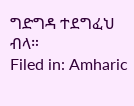ግድግዳ ተደግፈህ ብላ።
Filed in: Amharic